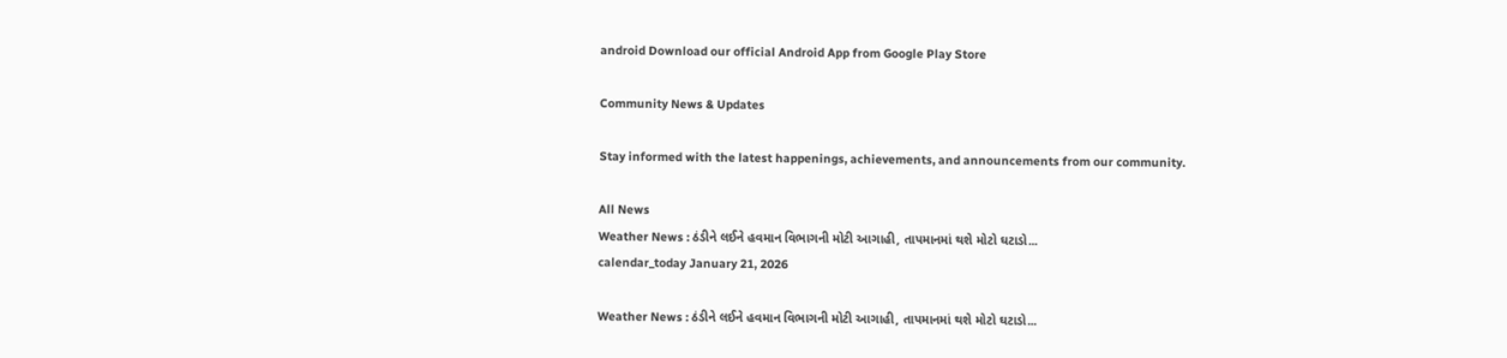android Download our official Android App from Google Play Store

Community News & Updates

Stay informed with the latest happenings, achievements, and announcements from our community.

All News
Weather News : ઠંડીને લઈને હવમાન વિભાગની મોટી આગાહી, તાપમાનમાં થશે મોટો ઘટાડો...
calendar_today January 21, 2026

Weather News : ઠંડીને લઈને હવમાન વિભાગની મોટી આગાહી, તાપમાનમાં થશે મોટો ઘટાડો...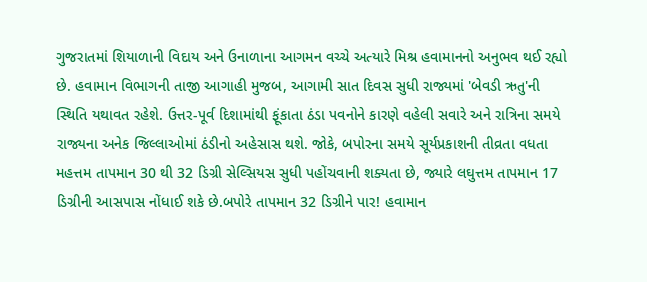ગુજરાતમાં શિયાળાની વિદાય અને ઉનાળાના આગમન વચ્ચે અત્યારે મિશ્ર હવામાનનો અનુભવ થઈ રહ્યો છે. હવામાન વિભાગની તાજી આગાહી મુજબ, આગામી સાત દિવસ સુધી રાજ્યમાં 'બેવડી ઋતુ'ની સ્થિતિ યથાવત રહેશે. ઉત્તર-પૂર્વ દિશામાંથી ફૂંકાતા ઠંડા પવનોને કારણે વહેલી સવારે અને રાત્રિના સમયે રાજ્યના અનેક જિલ્લાઓમાં ઠંડીનો અહેસાસ થશે. જોકે, બપોરના સમયે સૂર્યપ્રકાશની તીવ્રતા વધતા મહત્તમ તાપમાન 30 થી 32 ડિગ્રી સેલ્સિયસ સુધી પહોંચવાની શક્યતા છે, જ્યારે લઘુત્તમ તાપમાન 17 ડિગ્રીની આસપાસ નોંધાઈ શકે છે.બપોરે તાપમાન 32 ડિગ્રીને પાર! હવામાન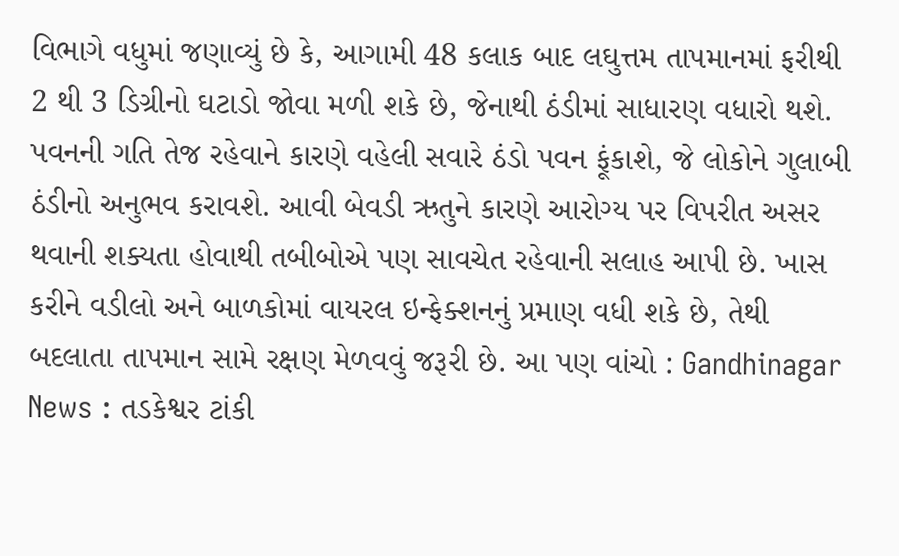વિભાગે વધુમાં જણાવ્યું છે કે, આગામી 48 કલાક બાદ લઘુત્તમ તાપમાનમાં ફરીથી 2 થી 3 ડિગ્રીનો ઘટાડો જોવા મળી શકે છે, જેનાથી ઠંડીમાં સાધારણ વધારો થશે. પવનની ગતિ તેજ રહેવાને કારણે વહેલી સવારે ઠંડો પવન ફૂંકાશે, જે લોકોને ગુલાબી ઠંડીનો અનુભવ કરાવશે. આવી બેવડી ઋતુને કારણે આરોગ્ય પર વિપરીત અસર થવાની શક્યતા હોવાથી તબીબોએ પણ સાવચેત રહેવાની સલાહ આપી છે. ખાસ કરીને વડીલો અને બાળકોમાં વાયરલ ઇન્ફેક્શનનું પ્રમાણ વધી શકે છે, તેથી બદલાતા તાપમાન સામે રક્ષણ મેળવવું જરૂરી છે. આ પણ વાંચો : Gandhinagar News : તડકેશ્વર ટાંકી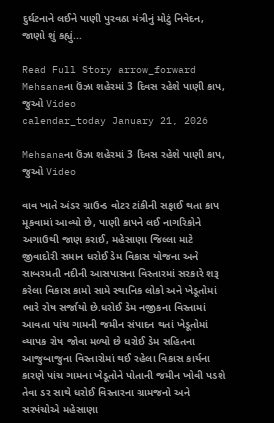દુર્ઘટનાને લઈને પાણી પુરવઠા મંત્રીનું મોટું નિવેદન, જાણો શું કહ્યું...

Read Full Story arrow_forward
Mehsanaના ઉંઝા શહેરમાં 3 દિવસ રહેશે પાણી કાપ, જુઓ Video
calendar_today January 21, 2026

Mehsanaના ઉંઝા શહેરમાં 3 દિવસ રહેશે પાણી કાપ, જુઓ Video

વાવ ખાતે અંડર ગ્રાઉન્ડ વોટર ટાંકીની સફાઈ થતા કાપ મૂકવામાં આવ્યો છે, પાણી કાપને લઈ નાગરિકોને અગાઉથી જાણ કરાઈ, મહેસાણા જિલ્લા માટે જીવાદોરી સમાન ધરોઈ ડેમ વિકાસ યોજના અને સાબરમતી નદીની આસપાસના વિસ્તારમાં સરકારે શરૂ કરેલા વિકાસ કામો સામે સ્થાનિક લોકો અને ખેડૂતોમાં ભારે રોષ સર્જાયો છે.ધરોઈ ડેમ નજીકના વિસ્તામાં આવતા પાંચ ગામની જમીન સંપાદન થતાં ખેડૂતોમાં વ્યાપક રોષ જોવા મળ્યો છે ધરોઈ ડેમ સહિતના આજુબાજુના વિસ્તારોમાં થઈ રહેલા વિકાસ કાર્યના કારણે પાંચ ગામના ખેડૂતોને પોતાની જમીન ખોવી પડશે તેવા ડર સાથે ધરોઈ વિસ્તારના ગ્રામજનો અને સરપંચોએ મહેસાણા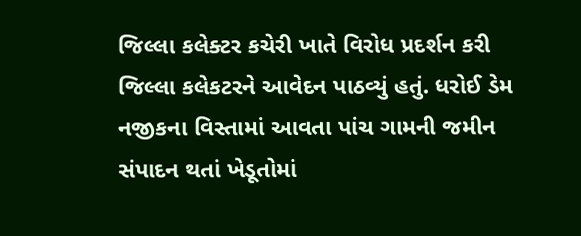જિલ્લા કલેક્ટર કચેરી ખાતે વિરોધ પ્રદર્શન કરી જિલ્લા કલેકટરને આવેદન પાઠવ્યું હતું. ધરોઈ ડેમ નજીકના વિસ્તામાં આવતા પાંચ ગામની જમીન સંપાદન થતાં ખેડૂતોમાં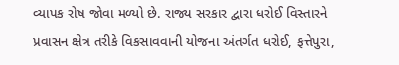વ્યાપક રોષ જોવા મળ્યો છે. રાજ્ય સરકાર દ્વારા ધરોઈ વિસ્તારને પ્રવાસન ક્ષેત્ર તરીકે વિકસાવવાની યોજના અંતર્ગત ધરોઈ, ફત્તેપુરા,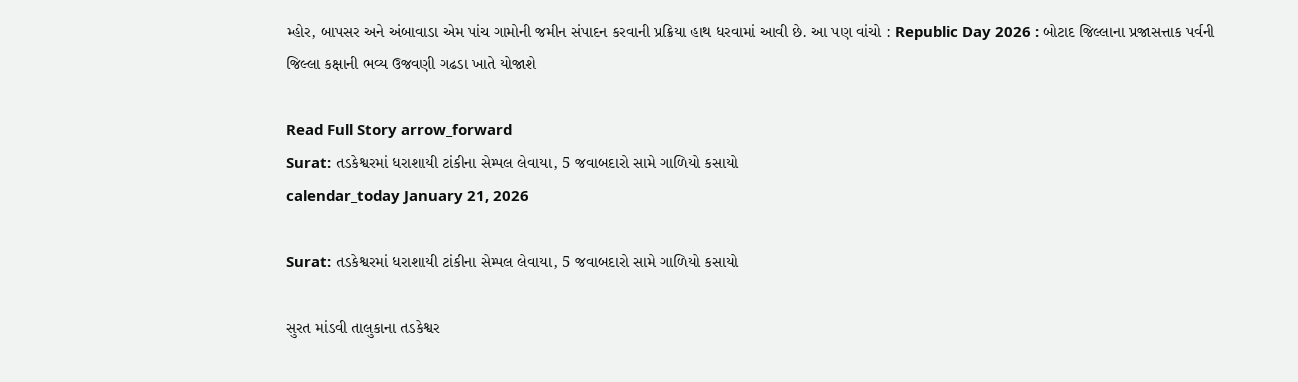મ્હોર, બાપસર અને અંબાવાડા એમ પાંચ ગામોની જમીન સંપાદન કરવાની પ્રક્રિયા હાથ ધરવામાં આવી છે. આ પણ વાંચો : Republic Day 2026 : બોટાદ જિલ્લાના પ્રજાસત્તાક પર્વની જિલ્લા કક્ષાની ભવ્ય ઉજવણી ગઢડા ખાતે યોજાશે

Read Full Story arrow_forward
Surat: તડકેશ્વરમાં ધરાશાયી ટાંકીના સેમ્પલ લેવાયા, 5 જવાબદારો સામે ગાળિયો કસાયો
calendar_today January 21, 2026

Surat: તડકેશ્વરમાં ધરાશાયી ટાંકીના સેમ્પલ લેવાયા, 5 જવાબદારો સામે ગાળિયો કસાયો

સુરત માંડવી તાલુકાના તડકેશ્વર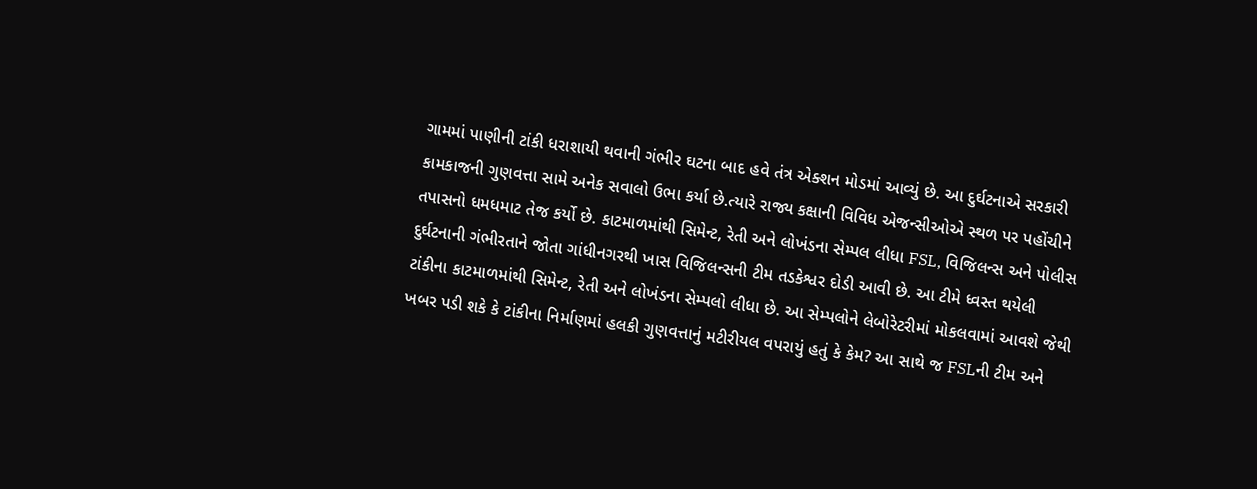ગામમાં પાણીની ટાંકી ધરાશાયી થવાની ગંભીર ઘટના બાદ હવે તંત્ર એક્શન મોડમાં આવ્યું છે. આ દુર્ઘટનાએ સરકારી કામકાજની ગુણવત્તા સામે અનેક સવાલો ઉભા કર્યા છે.ત્યારે રાજ્ય કક્ષાની વિવિધ એજન્સીઓએ સ્થળ પર પહોંચીને તપાસનો ધમધમાટ તેજ કર્યો છે. કાટમાળમાંથી સિમેન્ટ, રેતી અને લોખંડના સેમ્પલ લીધા FSL, વિજિલન્સ અને પોલીસ દુર્ઘટનાની ગંભીરતાને જોતા ગાંધીનગરથી ખાસ વિજિલન્સની ટીમ તડકેશ્વર દોડી આવી છે. આ ટીમે ધ્વસ્ત થયેલી ટાંકીના કાટમાળમાંથી સિમેન્ટ, રેતી અને લોખંડના સેમ્પલો લીધા છે. આ સેમ્પલોને લેબોરેટરીમાં મોકલવામાં આવશે જેથી ખબર પડી શકે કે ટાંકીના નિર્માણમાં હલકી ગુણવત્તાનું મટીરીયલ વપરાયું હતું કે કેમ? આ સાથે જ FSLની ટીમ અને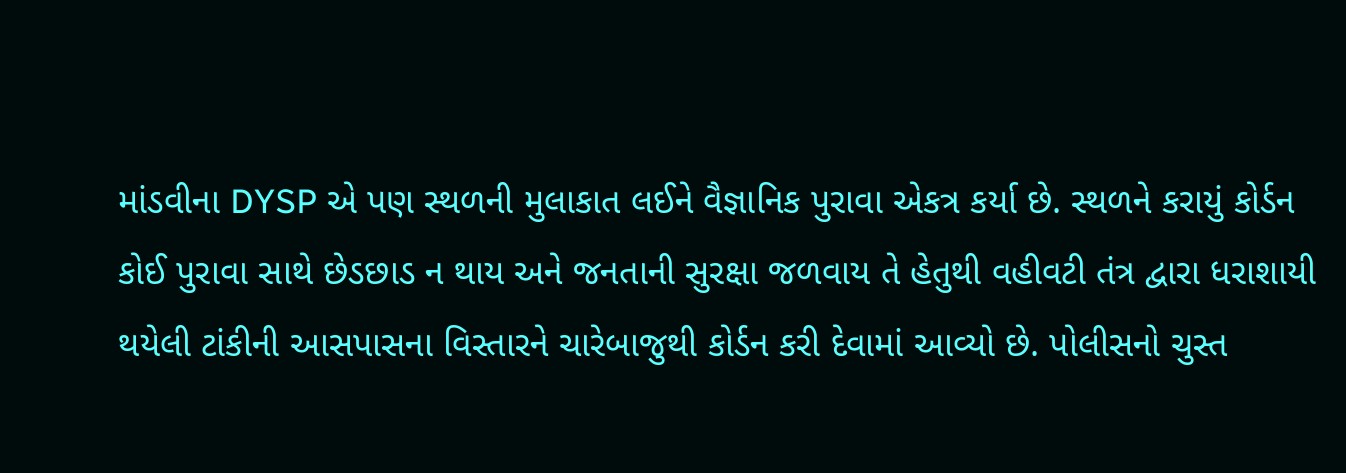માંડવીના DYSP એ પણ સ્થળની મુલાકાત લઈને વૈજ્ઞાનિક પુરાવા એકત્ર કર્યા છે. સ્થળને કરાયું કોર્ડન કોઈ પુરાવા સાથે છેડછાડ ન થાય અને જનતાની સુરક્ષા જળવાય તે હેતુથી વહીવટી તંત્ર દ્વારા ધરાશાયી થયેલી ટાંકીની આસપાસના વિસ્તારને ચારેબાજુથી કોર્ડન કરી દેવામાં આવ્યો છે. પોલીસનો ચુસ્ત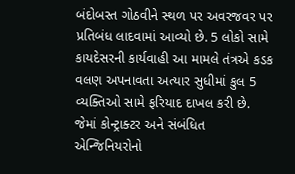બંદોબસ્ત ગોઠવીને સ્થળ પર અવરજવર પર પ્રતિબંધ લાદવામાં આવ્યો છે. 5 લોકો સામે કાયદેસરની કાર્યવાહી આ મામલે તંત્રએ કડક વલણ અપનાવતા અત્યાર સુધીમાં કુલ 5 વ્યક્તિઓ સામે ફરિયાદ દાખલ કરી છે. જેમાં કોન્ટ્રાક્ટર અને સંબંધિત એન્જિનિયરોનો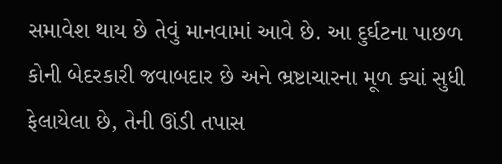સમાવેશ થાય છે તેવું માનવામાં આવે છે. આ દુર્ઘટના પાછળ કોની બેદરકારી જવાબદાર છે અને ભ્રષ્ટાચારના મૂળ ક્યાં સુધી ફેલાયેલા છે, તેની ઊંડી તપાસ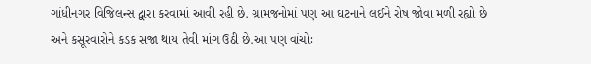ગાંધીનગર વિજિલન્સ દ્વારા કરવામાં આવી રહી છે. ગ્રામજનોમાં પણ આ ઘટનાને લઈને રોષ જોવા મળી રહ્યો છે અને કસૂરવારોને કડક સજા થાય તેવી માંગ ઉઠી છે.આ પણ વાંચોઃ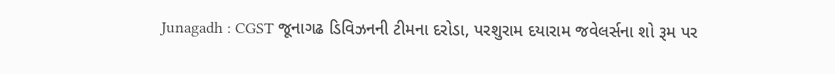Junagadh : CGST જૂનાગઢ ડિવિઝનની ટીમના દરોડા, પરશુરામ દયારામ જવેલર્સના શો રૂમ પર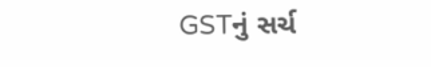GSTનું સર્ચ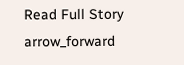Read Full Story arrow_forward